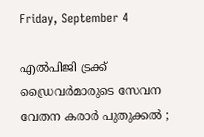Friday, September 4

എല്‍പിജി ട്രക്ക് ഡ്രൈവര്‍മാരുടെ സേവന വേതന കരാര്‍ പുതുക്കല്‍ ;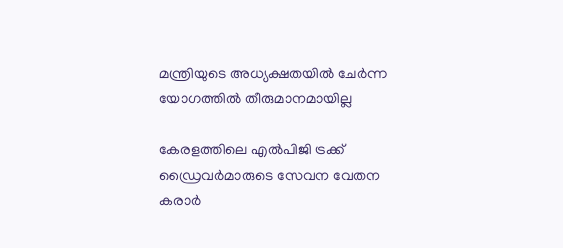മന്ത്രിയുടെ അധ്യക്ഷതയില്‍ ചേര്‍ന്ന യോഗത്തില്‍ തീരുമാനമായില്ല

കേരളത്തിലെ എല്‍പിജി ട്രക്ക് ഡ്രൈവര്‍മാരുടെ സേവന വേതന കരാര്‍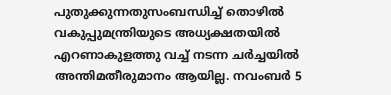പുതുക്കുന്നതുസംബന്ധിച്ച് തൊഴില്‍ വകുപ്പുമന്ത്രിയുടെ അധ്യക്ഷതയില്‍ എറണാകുളത്തു വച്ച് നടന്ന ചര്‍ച്ചയില്‍ അന്തിമതീരുമാനം ആയില്ല. നവംബര്‍ 5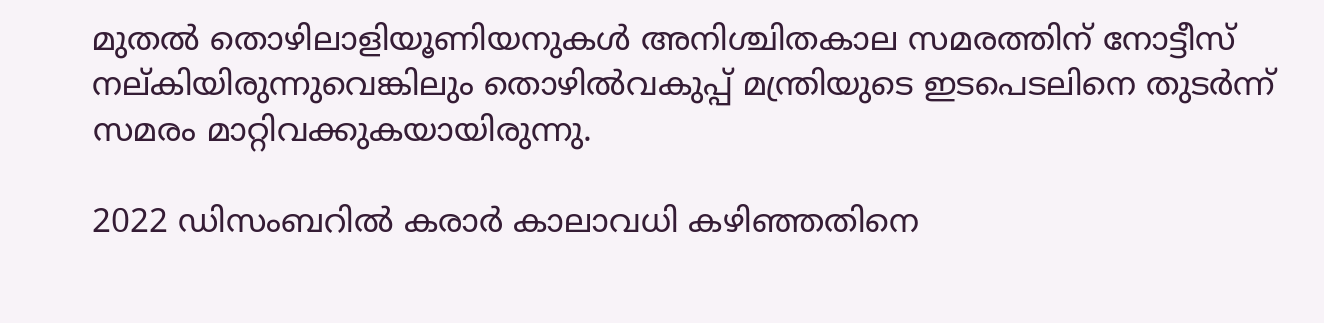മുതല്‍ തൊഴിലാളിയൂണിയനുകള്‍ അനിശ്ചിതകാല സമരത്തിന് നോട്ടീസ് നല്കിയിരുന്നുവെങ്കിലും തൊഴില്‍വകുപ്പ് മന്ത്രിയുടെ ഇടപെടലിനെ തുടര്‍ന്ന് സമരം മാറ്റിവക്കുകയായിരുന്നു.

2022 ഡിസംബറില്‍ കരാര്‍ കാലാവധി കഴിഞ്ഞതിനെ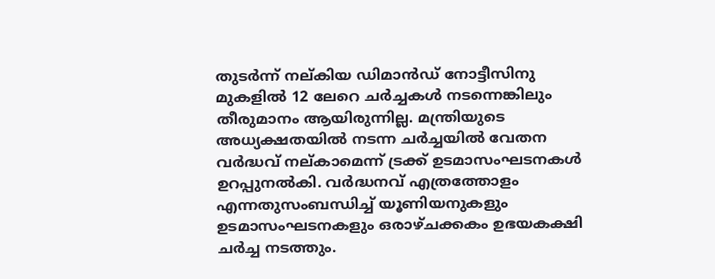തുടര്‍ന്ന് നല്കിയ ഡിമാന്‍ഡ് നോട്ടീസിനു മുകളില്‍ 12 ലേറെ ചര്‍ച്ചകള്‍ നടന്നെങ്കിലും തീരുമാനം ആയിരുന്നില്ല. മന്ത്രിയുടെ അധ്യക്ഷതയില്‍ നടന്ന ചര്‍ച്ചയില്‍ വേതന വര്‍ദ്ധവ് നല്കാമെന്ന് ട്രക്ക് ഉടമാസംഘടനകള്‍ ഉറപ്പുനല്‍കി. വര്‍ദ്ധനവ് എത്രത്തോളം എന്നതുസംബന്ധിച്ച് യൂണിയനുകളും ഉടമാസംഘടനകളും ഒരാഴ്ചക്കകം ഉഭയകക്ഷി ചര്‍ച്ച നടത്തും.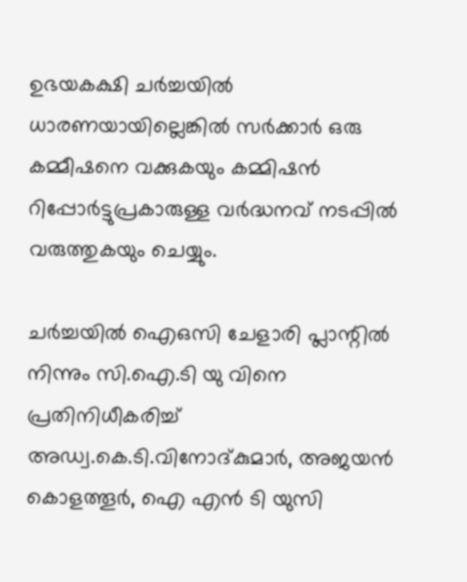ഉഭയകക്ഷി ചര്‍ച്ചയില്‍ ധാരണയായില്ലെങ്കില്‍ സര്‍ക്കാര്‍ ഒരു കമ്മീഷനെ വക്കുകയും കമ്മിഷന്‍ റിപ്പോര്‍ട്ടുപ്രകാരുള്ള വര്‍ദ്ധനവ് നടപ്പില്‍ വരുത്തുകയും ചെയ്യും.

ചര്‍ച്ചയില്‍ ഐഒസി ചേളാരി പ്ലാന്റില്‍ നിന്നും സി.ഐ.ടി യു വിനെ പ്രതിനിധീകരിച്ച് അഡ്വ.കെ.ടി.വിനോദ്കുമാര്‍, അജയന്‍ കൊളത്തൂര്‍, ഐ എന്‍ ടി യുസി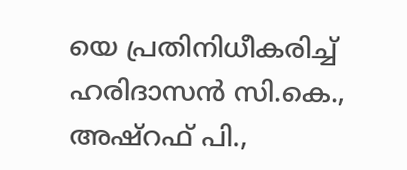യെ പ്രതിനിധീകരിച്ച് ഹരിദാസന്‍ സി.കെ., അഷ്‌റഫ് പി.,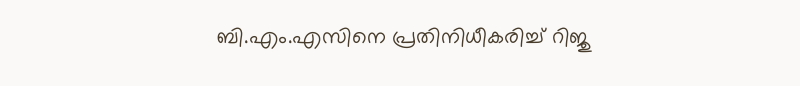ബി.എം.എസിനെ പ്രതിനിധീകരിച്ച് റിജു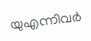യുഎന്നിവര്‍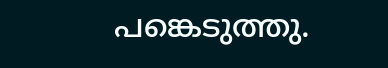പങ്കെടുത്തു.